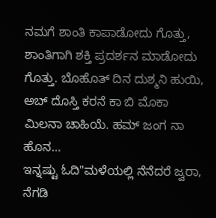ನಮಗೆ ಶಾಂತಿ ಕಾಪಾಡೋದು ಗೊತ್ತು, ಶಾಂತಿಗಾಗಿ ಶಕ್ತಿ ಪ್ರದರ್ಶನ ಮಾಡೋದು ಗೊತ್ತು. ಬೊಹೊತ್ ದಿನ ದುಶ್ಮನಿ ಹುಯಿ, ಅಬ್ ದೊಸ್ತಿ ಕರನೆ ಕಾ ಬಿ ಮೊಕಾ ಮಿಲನಾ ಚಾಹಿಯೆ. ಹಮ್ ಜಂಗ ನಾ ಹೊನ…
ಇನ್ನಷ್ಟು ಓದಿ"ಮಳೆಯಲ್ಲಿ ನೆನೆದರೆ ಜ್ವರಾ, ನೆಗಡಿ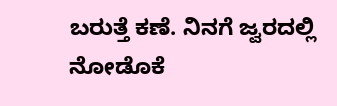ಬರುತ್ತೆ ಕಣೆ. ನಿನಗೆ ಜ್ವರದಲ್ಲಿ ನೋಡೊಕೆ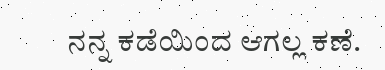ನನ್ನ ಕಡೆಯಿಂದ ಆಗಲ್ಲ ಕಣೆ.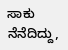ಸಾಕು ನೆನೆದಿದ್ದು,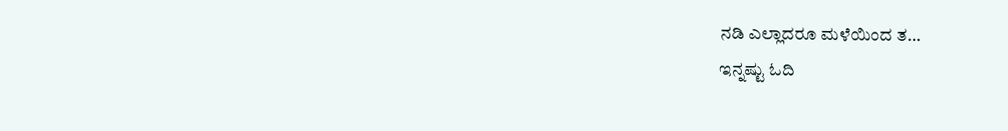ನಡಿ ಎಲ್ಲಾದರೂ ಮಳೆಯಿಂದ ತ…
ಇನ್ನಷ್ಟು ಓದಿ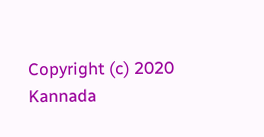Copyright (c) 2020 Kannada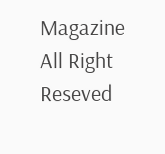Magazine All Right Reseved